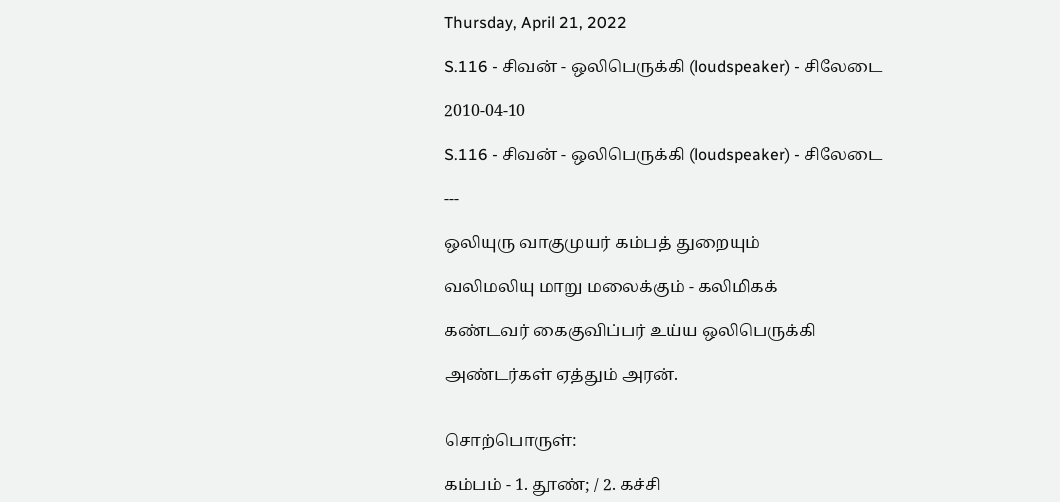Thursday, April 21, 2022

S.116 - சிவன் - ஒலிபெருக்கி (loudspeaker) - சிலேடை

2010-04-10

S.116 - சிவன் - ஒலிபெருக்கி (loudspeaker) - சிலேடை

---

ஒலியுரு வாகுமுயர் கம்பத் துறையும்

வலிமலியு மாறு மலைக்கும் - கலிமிகக்

கண்டவர் கைகுவிப்பர் உய்ய ஒலிபெருக்கி

அண்டர்கள் ஏத்தும் அரன்.


சொற்பொருள்:

கம்பம் - 1. தூண்; / 2. கச்சி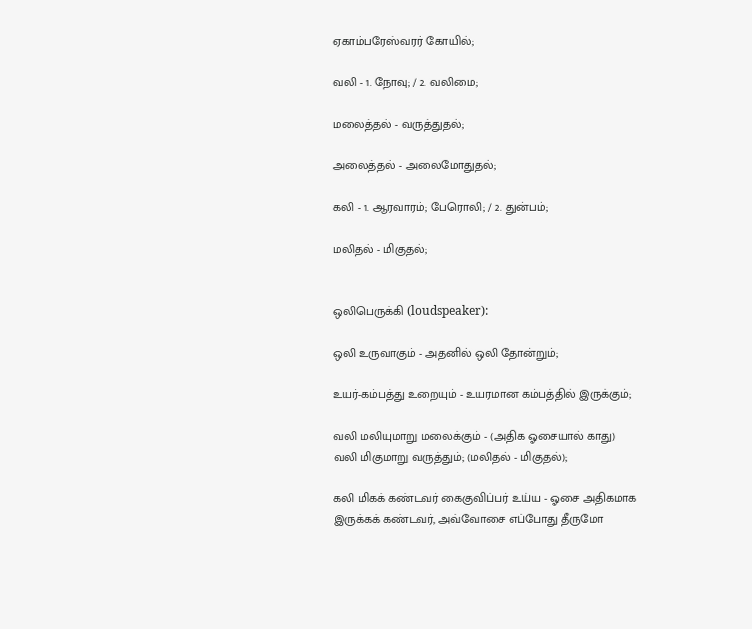ஏகாம்பரேஸ்வரர் கோயில்;

வலி - 1. நோவு; / 2. வலிமை;

மலைத்தல் - வருத்துதல்;

அலைத்தல் - அலைமோதுதல்;

கலி - 1. ஆரவாரம்; பேரொலி; / 2. துன்பம்;

மலிதல் - மிகுதல்;


ஒலிபெருக்கி (loudspeaker):

ஒலி உருவாகும் - அதனில் ஒலி தோன்றும்;

உயர்-கம்பத்து உறையும் - உயரமான கம்பத்தில் இருக்கும்;

வலி மலியுமாறு மலைக்கும் - (அதிக ஓசையால் காது) வலி மிகுமாறு வருத்தும்; (மலிதல் - மிகுதல்);

கலி மிகக் கண்டவர் கைகுவிப்பர் உய்ய - ஓசை அதிகமாக இருக்கக் கண்டவர், அவ்வோசை எப்போது தீருமோ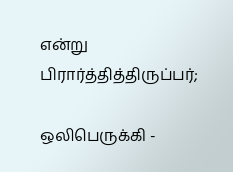என்று பிரார்த்தித்திருப்பர்;

ஒலிபெருக்கி -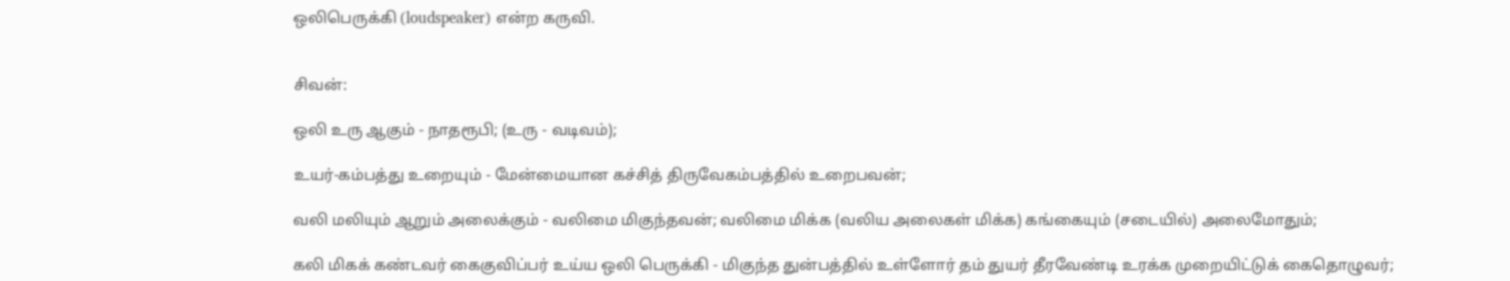ஒலிபெருக்கி (loudspeaker) என்ற கருவி.


சிவன்:

ஒலி உரு ஆகும் - நாதரூபி; (உரு - வடிவம்);

உயர்-கம்பத்து உறையும் - மேன்மையான கச்சித் திருவேகம்பத்தில் உறைபவன்;

வலி மலியும் ஆறும் அலைக்கும் - வலிமை மிகுந்தவன்; வலிமை மிக்க (வலிய அலைகள் மிக்க) கங்கையும் (சடையில்) அலைமோதும்;

கலி மிகக் கண்டவர் கைகுவிப்பர் உய்ய ஒலி பெருக்கி - மிகுந்த துன்பத்தில் உள்ளோர் தம் துயர் தீரவேண்டி உரக்க முறையிட்டுக் கைதொழுவர்;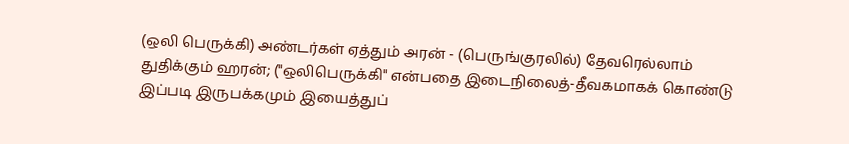(ஒலி பெருக்கி) அண்டர்கள் ஏத்தும் அரன் - (பெருங்குரலில்) தேவரெல்லாம் துதிக்கும் ஹரன்; ("ஒலிபெருக்கி" என்பதை இடைநிலைத்-தீவகமாகக் கொண்டு இப்படி இருபக்கமும் இயைத்துப்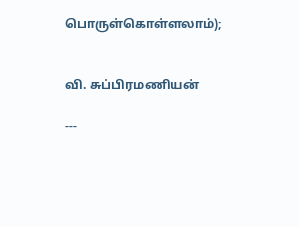பொருள்கொள்ளலாம்);


வி. சுப்பிரமணியன்

---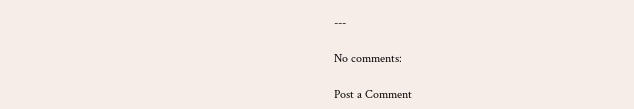---

No comments:

Post a Comment